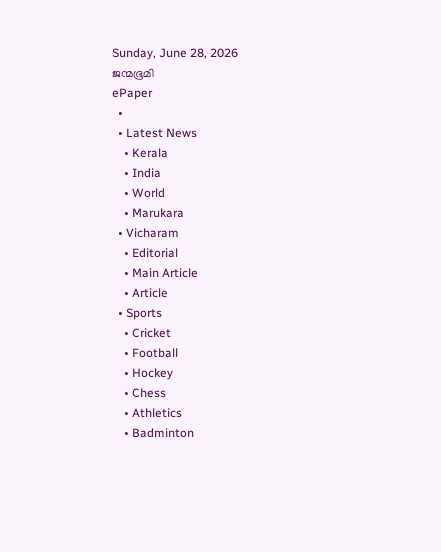Sunday, June 28, 2026
ജന്മഭൂമി
ePaper
  •
  • Latest News
    • Kerala
    • India
    • World
    • Marukara
  • Vicharam
    • Editorial
    • Main Article
    • Article
  • Sports
    • Cricket
    • Football
    • Hockey
    • Chess
    • Athletics
    • Badminton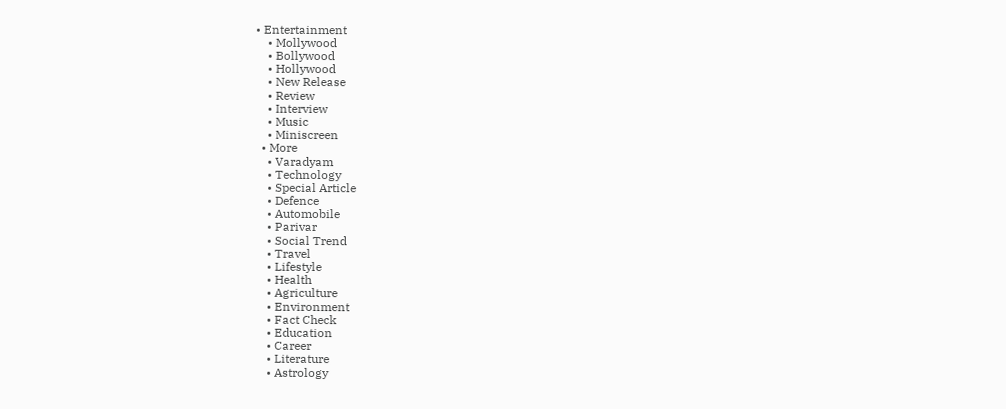• Entertainment
    • Mollywood
    • Bollywood
    • Hollywood
    • New Release
    • Review
    • Interview
    • Music
    • Miniscreen
  • More
    • Varadyam
    • Technology
    • Special Article
    • Defence
    • Automobile
    • Parivar
    • Social Trend
    • Travel
    • Lifestyle
    • Health
    • Agriculture
    • Environment
    • Fact Check
    • Education
    • Career
    • Literature
    • Astrology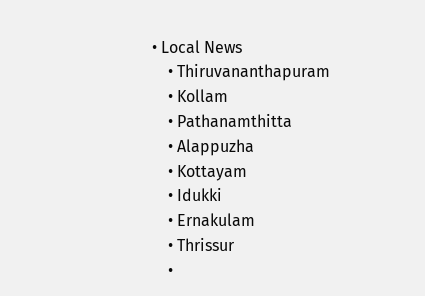• Local News
    • Thiruvananthapuram
    • Kollam
    • Pathanamthitta
    • Alappuzha
    • Kottayam
    • Idukki
    • Ernakulam
    • Thrissur
    •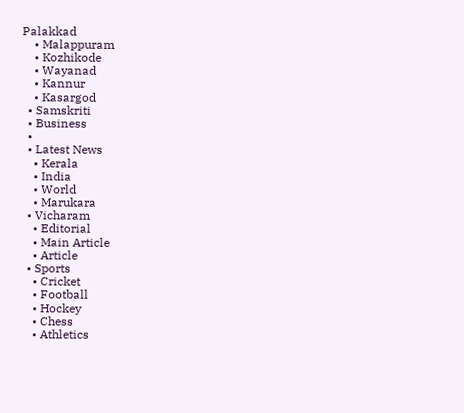Palakkad
    • Malappuram
    • Kozhikode
    • Wayanad
    • Kannur
    • Kasargod
  • Samskriti
  • Business
  •
  • Latest News
    • Kerala
    • India
    • World
    • Marukara
  • Vicharam
    • Editorial
    • Main Article
    • Article
  • Sports
    • Cricket
    • Football
    • Hockey
    • Chess
    • Athletics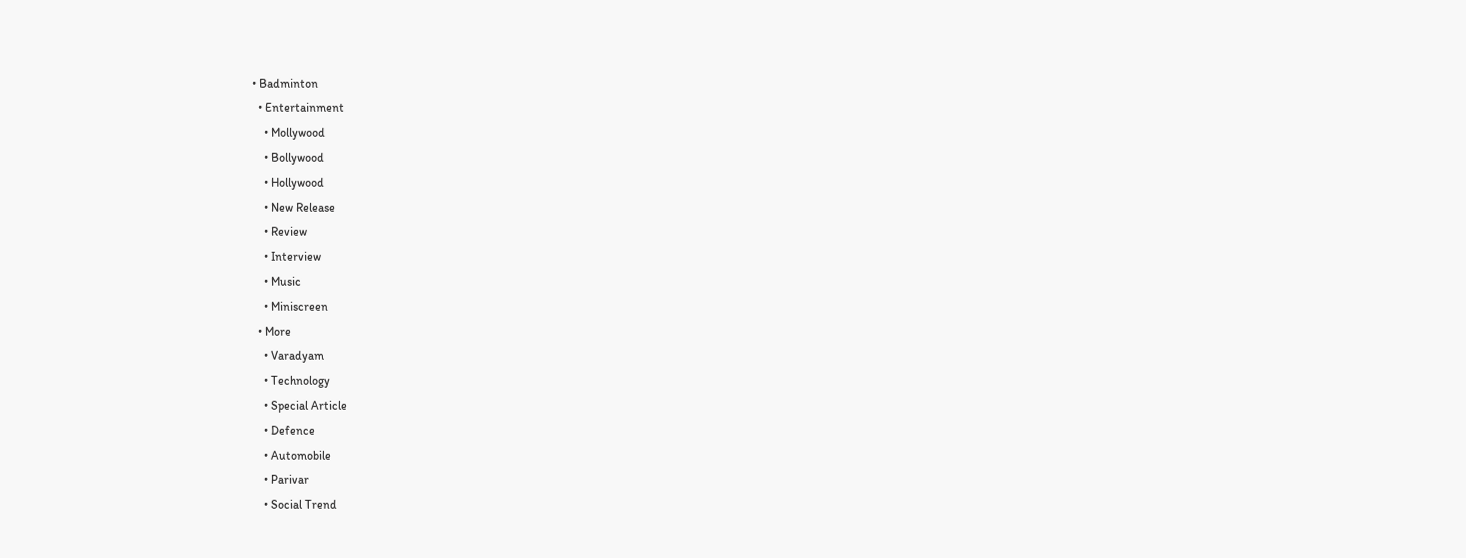• Badminton
  • Entertainment
    • Mollywood
    • Bollywood
    • Hollywood
    • New Release
    • Review
    • Interview
    • Music
    • Miniscreen
  • More
    • Varadyam
    • Technology
    • Special Article
    • Defence
    • Automobile
    • Parivar
    • Social Trend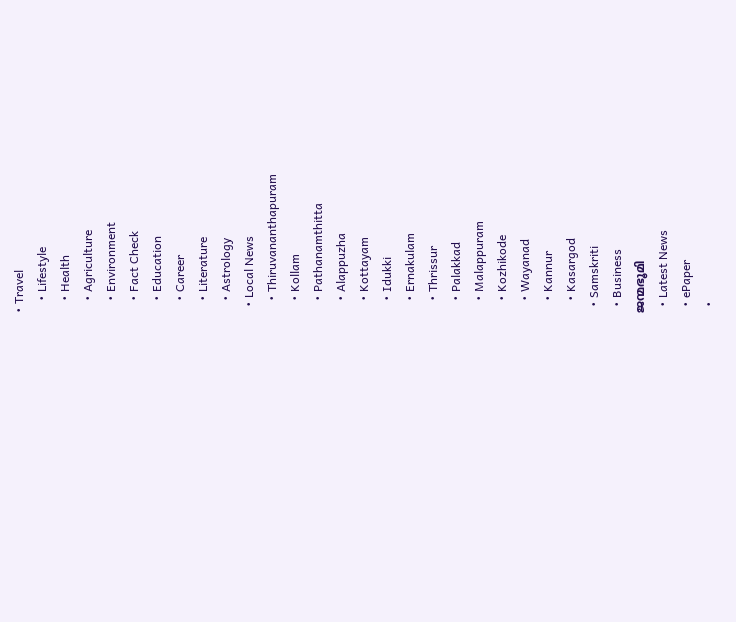• Travel
    • Lifestyle
    • Health
    • Agriculture
    • Environment
    • Fact Check
    • Education
    • Career
    • Literature
    • Astrology
  • Local News
    • Thiruvananthapuram
    • Kollam
    • Pathanamthitta
    • Alappuzha
    • Kottayam
    • Idukki
    • Ernakulam
    • Thrissur
    • Palakkad
    • Malappuram
    • Kozhikode
    • Wayanad
    • Kannur
    • Kasargod
  • Samskriti
  • Business
ജന്മഭൂമി
  • Latest News
  • ePaper
  •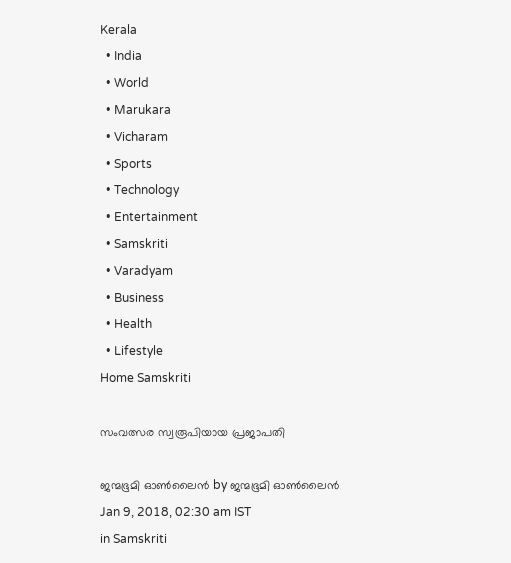Kerala
  • India
  • World
  • Marukara
  • Vicharam
  • Sports
  • Technology
  • Entertainment
  • Samskriti
  • Varadyam
  • Business
  • Health
  • Lifestyle
Home Samskriti

സംവത്സര സ്വരൂപിയായ പ്രജാപതി

ജന്മഭൂമി ഓണ്‍ലൈന്‍ by ജന്മഭൂമി ഓണ്‍ലൈന്‍
Jan 9, 2018, 02:30 am IST
in Samskriti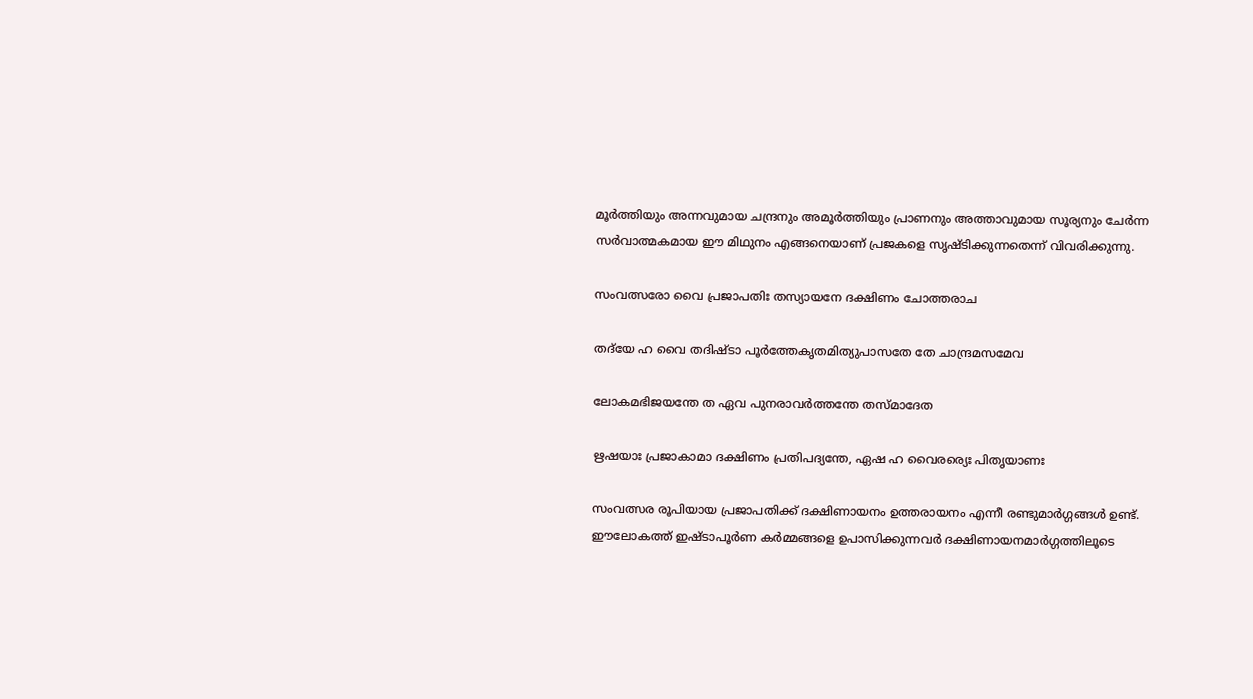മൂര്‍ത്തിയും അന്നവുമായ ചന്ദ്രനും അമൂര്‍ത്തിയും പ്രാണനും അത്താവുമായ സൂര്യനും ചേര്‍ന്ന സര്‍വാത്മകമായ ഈ മിഥുനം എങ്ങനെയാണ് പ്രജകളെ സൃഷ്ടിക്കുന്നതെന്ന് വിവരിക്കുന്നു.

സംവത്സരോ വൈ പ്രജാപതിഃ തസ്യായനേ ദക്ഷിണം ചോത്തരാച

തദ്‌യേ ഹ വൈ തദിഷ്ടാ പൂര്‍ത്തേകൃതമിത്യുപാസതേ തേ ചാന്ദ്രമസമേവ

ലോകമഭിജയന്തേ ത ഏവ പുനരാവര്‍ത്തന്തേ തസ്മാദേത

ഋഷയാഃ പ്രജാകാമാ ദക്ഷിണം പ്രതിപദ്യന്തേ, ഏഷ ഹ വൈരര്യെഃ പിതൃയാണഃ

സംവത്സര രൂപിയായ പ്രജാപതിക്ക് ദക്ഷിണായനം ഉത്തരായനം എന്നീ രണ്ടുമാര്‍ഗ്ഗങ്ങള്‍ ഉണ്ട്. ഈലോകത്ത് ഇഷ്ടാപൂര്‍ണ കര്‍മ്മങ്ങളെ ഉപാസിക്കുന്നവര്‍ ദക്ഷിണായനമാര്‍ഗ്ഗത്തിലൂടെ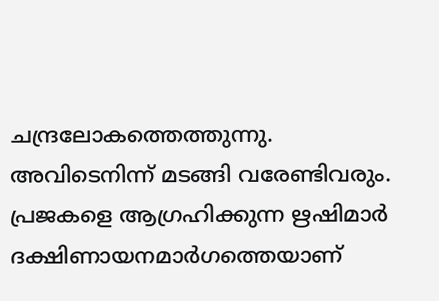ചന്ദ്രലോകത്തെത്തുന്നു. അവിടെനിന്ന് മടങ്ങി വരേണ്ടിവരും. പ്രജകളെ ആഗ്രഹിക്കുന്ന ഋഷിമാര്‍ ദക്ഷിണായനമാര്‍ഗത്തെയാണ്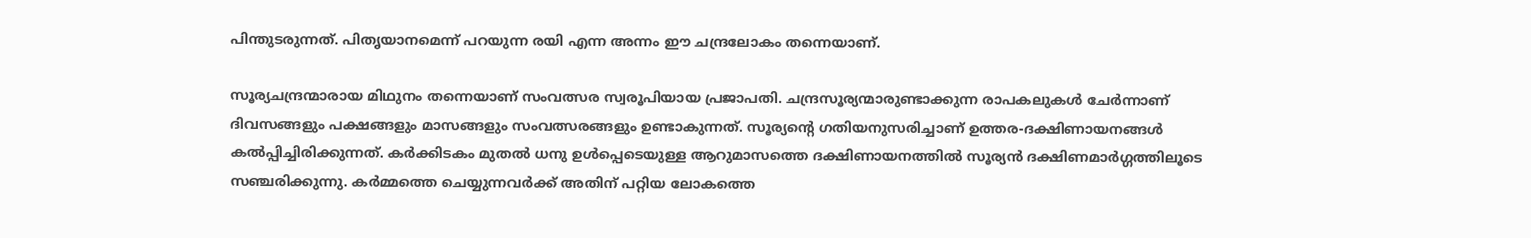പിന്തുടരുന്നത്. പിതൃയാനമെന്ന് പറയുന്ന രയി എന്ന അന്നം ഈ ചന്ദ്രലോകം തന്നെയാണ്.

സൂര്യചന്ദ്രന്മാരായ മിഥുനം തന്നെയാണ് സംവത്സര സ്വരൂപിയായ പ്രജാപതി. ചന്ദ്രസൂര്യന്മാരുണ്ടാക്കുന്ന രാപകലുകള്‍ ചേര്‍ന്നാണ് ദിവസങ്ങളും പക്ഷങ്ങളും മാസങ്ങളും സംവത്സരങ്ങളും ഉണ്ടാകുന്നത്. സൂര്യന്റെ ഗതിയനുസരിച്ചാണ് ഉത്തര-ദക്ഷിണായനങ്ങള്‍ കല്‍പ്പിച്ചിരിക്കുന്നത്. കര്‍ക്കിടകം മുതല്‍ ധനു ഉള്‍പ്പെടെയുള്ള ആറുമാസത്തെ ദക്ഷിണായനത്തില്‍ സൂര്യന്‍ ദക്ഷിണമാര്‍ഗ്ഗത്തിലൂടെ സഞ്ചരിക്കുന്നു. കര്‍മ്മത്തെ ചെയ്യുന്നവര്‍ക്ക് അതിന് പറ്റിയ ലോകത്തെ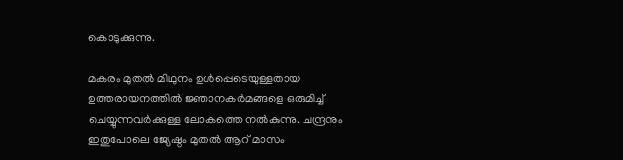കൊടുക്കുന്നു.

മകരം മുതല്‍ മിഥുനം ഉള്‍പ്പെടെയുള്ളതായ ഉത്തരായനത്തില്‍ ജ്ഞാനകര്‍മങ്ങളെ ഒരുമിച്ച് ചെയ്യുന്നവര്‍ക്കുള്ള ലോകത്തെ നല്‍കുന്നു. ചന്ദ്രനും ഇതുപോലെ ജ്യേഷ്ഠം മുതല്‍ ആറ് മാസം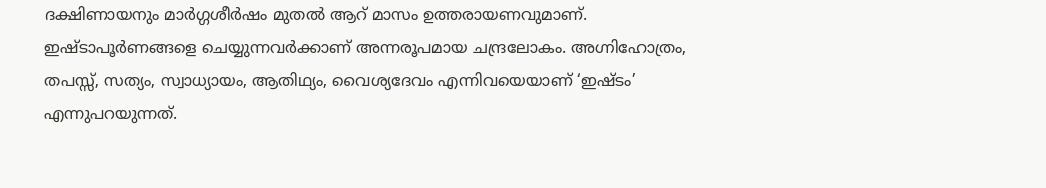ദക്ഷിണായനും മാര്‍ഗ്ഗശീര്‍ഷം മുതല്‍ ആറ് മാസം ഉത്തരായണവുമാണ്. ഇഷ്ടാപൂര്‍ണങ്ങളെ ചെയ്യുന്നവര്‍ക്കാണ് അന്നരൂപമായ ചന്ദ്രലോകം. അഗ്നിഹോത്രം, തപസ്സ്, സത്യം, സ്വാധ്യായം, ആതിഥ്യം, വൈശ്യദേവം എന്നിവയെയാണ് ‘ഇഷ്ടം’ എന്നുപറയുന്നത്.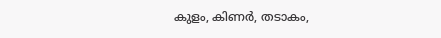കുളം, കിണര്‍, തടാകം,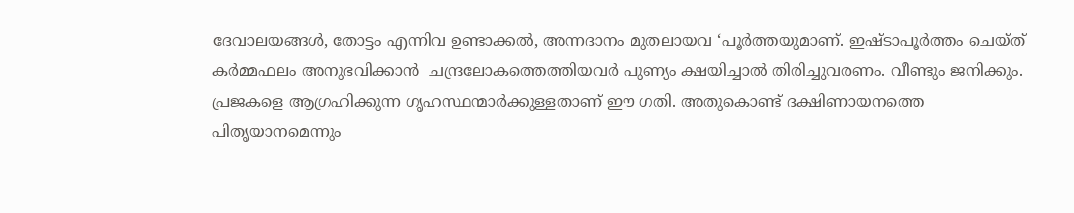ദേവാലയങ്ങള്‍, തോട്ടം എന്നിവ ഉണ്ടാക്കല്‍, അന്നദാനം മുതലായവ ‘പൂര്‍ത്തയുമാണ്. ഇഷ്ടാപൂര്‍ത്തം ചെയ്ത് കര്‍മ്മഫലം അനുഭവിക്കാന്‍  ചന്ദ്രലോകത്തെത്തിയവര്‍ പുണ്യം ക്ഷയിച്ചാല്‍ തിരിച്ചുവരണം. വീണ്ടും ജനിക്കും. പ്രജകളെ ആഗ്രഹിക്കുന്ന ഗൃഹസ്ഥന്മാര്‍ക്കുള്ളതാണ് ഈ ഗതി. അതുകൊണ്ട് ദക്ഷിണായനത്തെ പിതൃയാനമെന്നും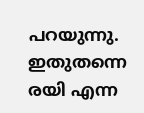പറയുന്നു. ഇതുതന്നെ രയി എന്ന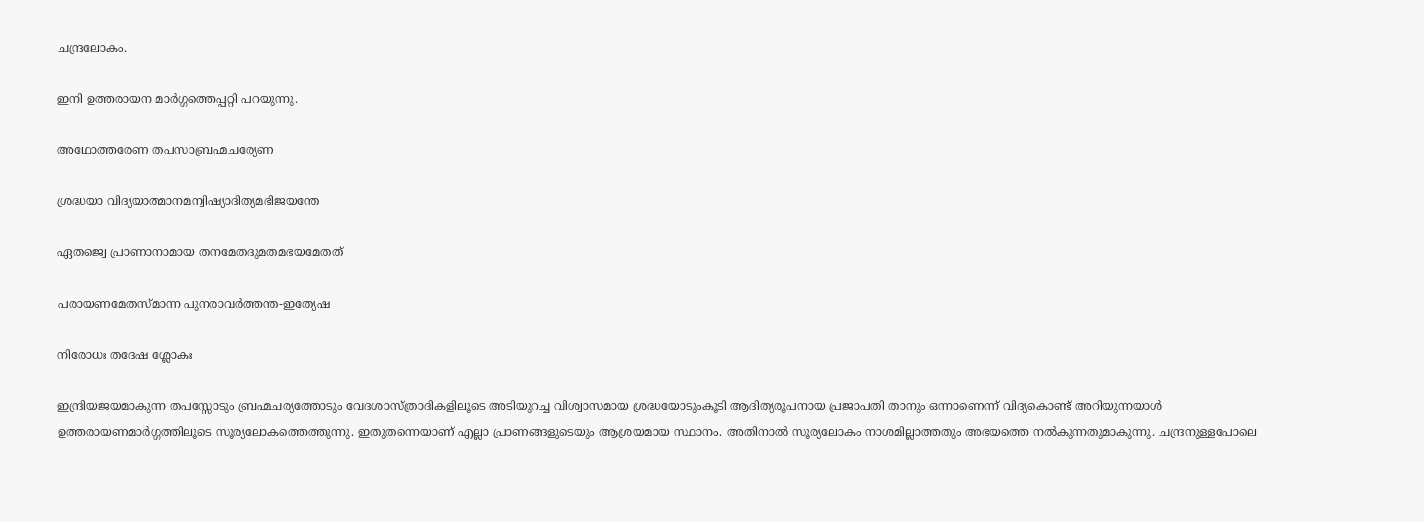ചന്ദ്രലോകം.

ഇനി ഉത്തരായന മാര്‍ഗ്ഗത്തെപ്പറ്റി പറയുന്നു.

അഥോത്തരേണ തപസാബ്രഹ്മചര്യേണ

ശ്രദ്ധയാ വിദ്യയാത്മാനമന്വിഷ്യാദിത്യമഭിജയന്തേ

ഏതജ്വെ പ്രാണാനാമായ തനമേതദുമതമഭയമേതത്

പരായണമേതസ്മാന്ന പുനരാവര്‍ത്തന്ത-ഇത്യേഷ

നിരോധഃ തദേഷ ശ്ലോകഃ

ഇന്ദ്രിയജയമാകുന്ന തപസ്സോടും ബ്രഹ്മചര്യത്തോടും വേദശാസ്ത്രാദികളിലൂടെ അടിയുറച്ച വിശ്വാസമായ ശ്രദ്ധയോടുംകൂടി ആദിത്യരൂപനായ പ്രജാപതി താനും ഒന്നാണെന്ന് വിദ്യകൊണ്ട് അറിയുന്നയാള്‍ ഉത്തരായണമാര്‍ഗ്ഗത്തിലൂടെ സൂര്യലോകത്തെത്തുന്നു. ഇതുതന്നെയാണ് എല്ലാ പ്രാണങ്ങളുടെയും ആശ്രയമായ സ്ഥാനം. അതിനാല്‍ സൂര്യലോകം നാശമില്ലാത്തതും അഭയത്തെ നല്‍കുന്നതുമാകുന്നു. ചന്ദ്രനുള്ളപോലെ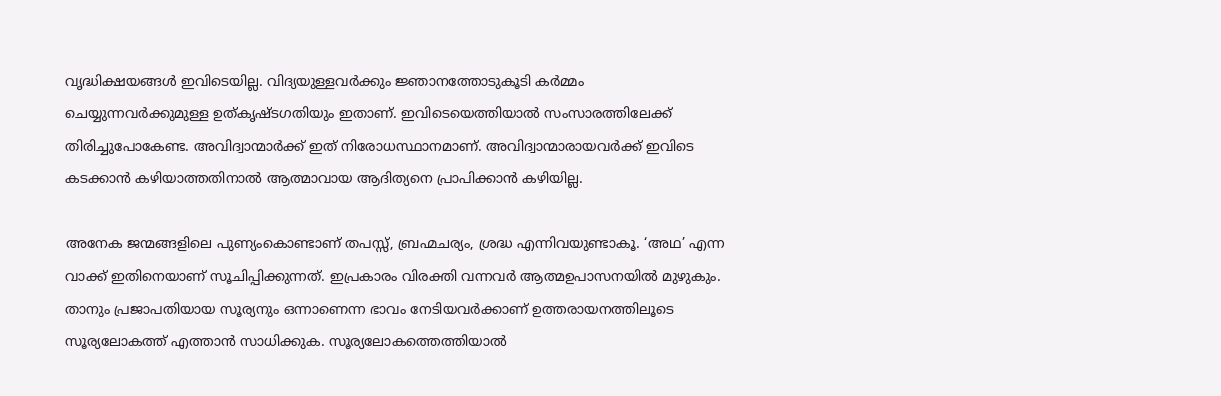വൃദ്ധിക്ഷയങ്ങള്‍ ഇവിടെയില്ല. വിദ്യയുള്ളവര്‍ക്കും ജ്ഞാനത്തോടുകൂടി കര്‍മ്മം ചെയ്യുന്നവര്‍ക്കുമുള്ള ഉത്കൃഷ്ടഗതിയും ഇതാണ്. ഇവിടെയെത്തിയാല്‍ സംസാരത്തിലേക്ക് തിരിച്ചുപോകേണ്ട. അവിദ്വാന്മാര്‍ക്ക് ഇത് നിരോധസ്ഥാനമാണ്. അവിദ്വാന്മാരായവര്‍ക്ക് ഇവിടെ കടക്കാന്‍ കഴിയാത്തതിനാല്‍ ആത്മാവായ ആദിത്യനെ പ്രാപിക്കാന്‍ കഴിയില്ല.

അനേക ജന്മങ്ങളിലെ പുണ്യംകൊണ്ടാണ് തപസ്സ്, ബ്രഹ്മചര്യം, ശ്രദ്ധ എന്നിവയുണ്ടാകൂ. ‘അഥ’ എന്ന വാക്ക് ഇതിനെയാണ് സൂചിപ്പിക്കുന്നത്. ഇപ്രകാരം വിരക്തി വന്നവര്‍ ആത്മഉപാസനയില്‍ മുഴുകും. താനും പ്രജാപതിയായ സൂര്യനും ഒന്നാണെന്ന ഭാവം നേടിയവര്‍ക്കാണ് ഉത്തരായനത്തിലൂടെ സൂര്യലോകത്ത് എത്താന്‍ സാധിക്കുക. സൂര്യലോകത്തെത്തിയാല്‍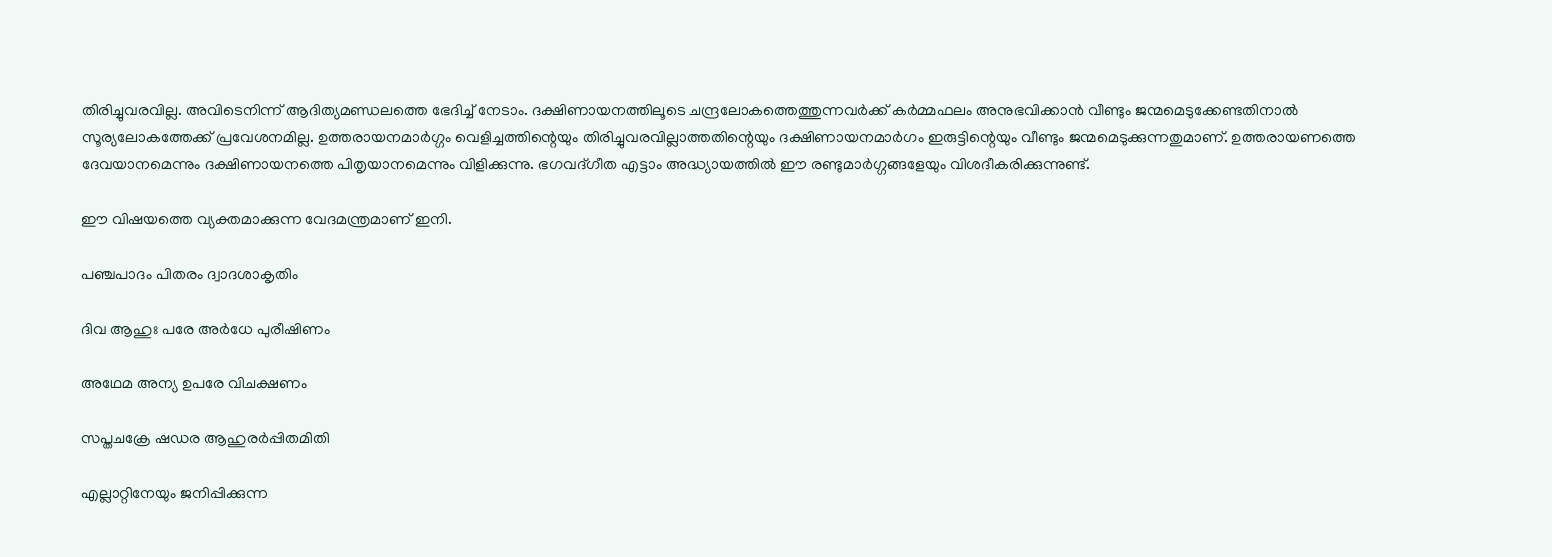തിരിച്ചുവരവില്ല. അവിടെനിന്ന് ആദിത്യമണ്ഡലത്തെ ഭേദിച്ച് നേടാം. ദക്ഷിണായനത്തിലൂടെ ചന്ദ്രലോകത്തെത്തുന്നവര്‍ക്ക് കര്‍മ്മഫലം അനുഭവിക്കാന്‍ വീണ്ടും ജന്മമെടുക്കേണ്ടതിനാല്‍ സൂര്യലോകത്തേക്ക് പ്രവേശനമില്ല. ഉത്തരായനമാര്‍ഗ്ഗം വെളിച്ചത്തിന്റെയും തിരിച്ചുവരവില്ലാത്തതിന്റെയും ദക്ഷിണായനമാര്‍ഗം ഇരുട്ടിന്റെയും വീണ്ടും ജന്മമെടുക്കുന്നതുമാണ്. ഉത്തരായണത്തെ ദേവയാനമെന്നും ദക്ഷിണായനത്തെ പിതൃയാനമെന്നും വിളിക്കുന്നു. ഭഗവദ്ഗീത എട്ടാം അദ്ധ്യായത്തില്‍ ഈ രണ്ടുമാര്‍ഗ്ഗങ്ങളേയും വിശദീകരിക്കുന്നുണ്ട്.

ഈ വിഷയത്തെ വ്യക്തമാക്കുന്ന വേദമന്ത്രമാണ് ഇനി.

പഞ്ചപാദം പിതരം ദ്വാദശാകൃതിം

ദിവ ആഹുഃ പരേ അര്‍ധേ പുരീഷിണം

അഥേമ അന്യ ഉപരേ വിചക്ഷണം

സപ്തചക്രേ ഷഡര ആഹുരര്‍പ്പിതമിതി

എല്ലാറ്റിനേയും ജനിപ്പിക്കുന്ന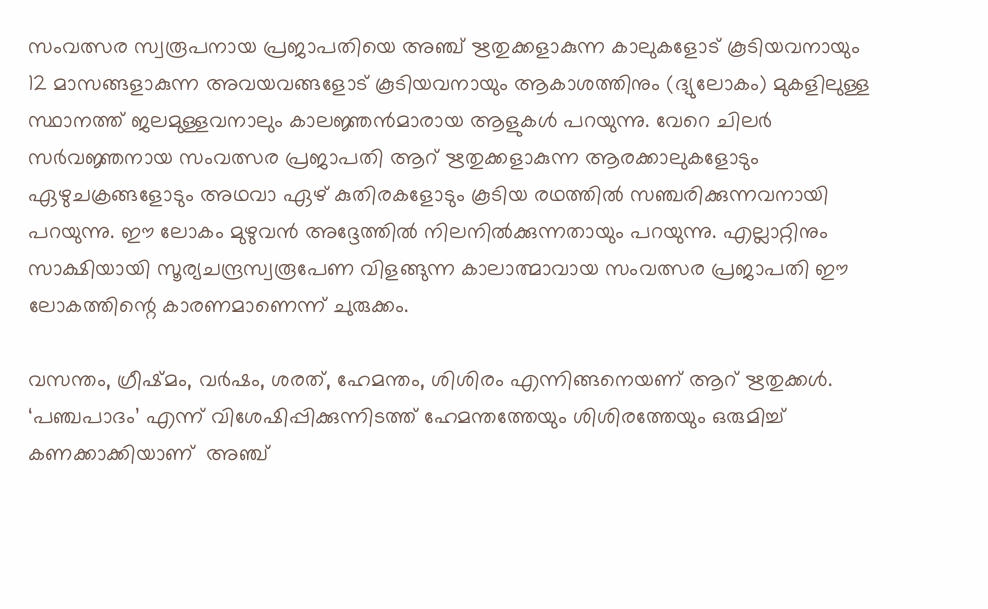സംവത്സര സ്വരൂപനായ പ്രജാപതിയെ അഞ്ച് ഋതുക്കളാകുന്ന കാലുകളോട് കൂടിയവനായും 12 മാസങ്ങളാകുന്ന അവയവങ്ങളോട് കൂടിയവനായും ആകാശത്തിനും (ദ്യുലോകം) മുകളിലുള്ള സ്ഥാനത്ത് ജലമുള്ളവനാലും കാലജ്ഞന്‍മാരായ ആളുകള്‍ പറയുന്നു. വേറെ ചിലര്‍ സര്‍വജ്ഞനായ സംവത്സര പ്രജാപതി ആറ് ഋതുക്കളാകുന്ന ആരക്കാലുകളോടും ഏഴുചക്രങ്ങളോടും അഥവാ ഏഴ് കുതിരകളോടും കൂടിയ രഥത്തില്‍ സഞ്ചരിക്കുന്നവനായി പറയുന്നു. ഈ ലോകം മുഴുവന്‍ അദ്ദേത്തില്‍ നിലനില്‍ക്കുന്നതായും പറയുന്നു. എല്ലാറ്റിനും സാക്ഷിയായി സൂര്യചന്ദ്രസ്വരൂപേണ വിളങ്ങുന്ന കാലാത്മാവായ സംവത്സര പ്രജാപതി ഈ ലോകത്തിന്റെ കാരണമാണെന്ന് ചുരുക്കം.

വസന്തം, ഗ്രീഷ്മം, വര്‍ഷം, ശരത്, ഹേമന്തം, ശിശിരം എന്നിങ്ങനെയണ് ആറ് ഋതുക്കള്‍. ‘പഞ്ചപാദം’ എന്ന് വിശേഷിപ്പിക്കുന്നിടത്ത് ഹേമന്തത്തേയും ശിശിരത്തേയും ഒരുമിച്ച് കണക്കാക്കിയാണ്  അഞ്ച്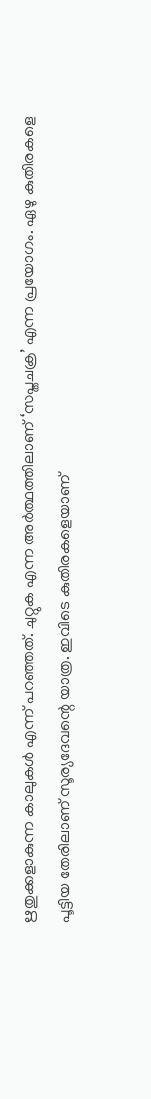ഋതുക്കളാകുന്ന കാലുകള്‍ എന്ന് പറഞ്ഞത്. ചുറ്റുക എന്ന അര്‍ത്ഥത്തിലാണ് ‘സപ്തചക്ര’ എന്ന പ്രയോഗം. ഏഴു കുതിരകളെ പൂട്ടിയ തേരിലാണ് സൂര്യദേവന്റെ യാത്ര. ഇവിടെ കുതിരകളെയാണ്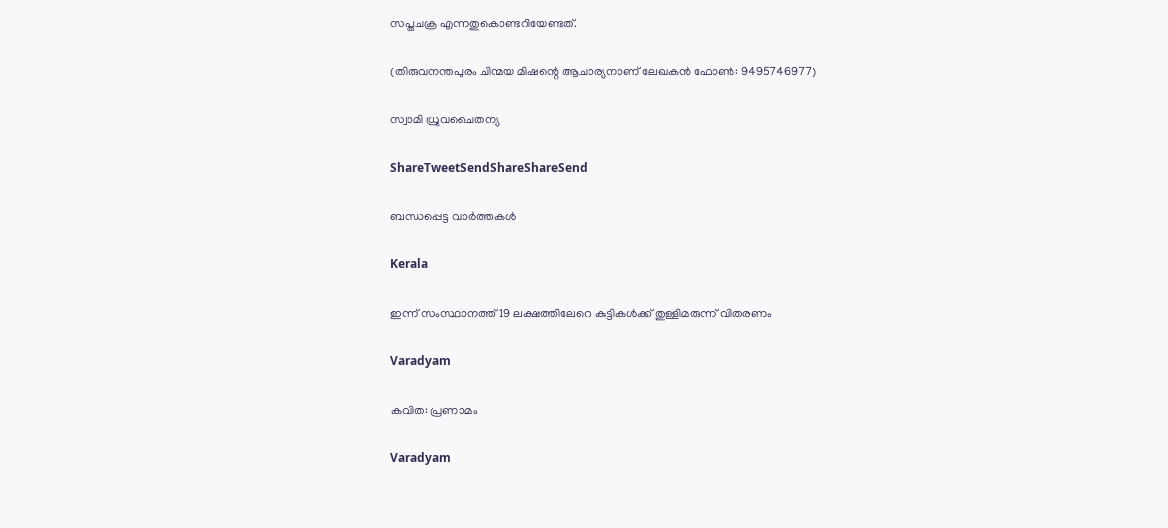സപ്തചക്ര എന്നതുകൊണ്ടറിയേണ്ടത്.

(തിരുവനന്തപുരം ചിന്മയ മിഷന്റെ ആചാര്യനാണ് ലേഖകന്‍ ഫോണ്‍: 9495746977)

സ്വാമി ധ്രുവചൈതന്യ

ShareTweetSendShareShareSend

ബന്ധപ്പെട്ട വാര്‍ത്തകള്‍

Kerala

ഇന്ന് സംസ്ഥാനത്ത് 19 ലക്ഷത്തിലേറെ കുട്ടികൾക്ക് തുള്ളിമരുന്ന് വിതരണം

Varadyam

കവിത: പ്രണാമം

Varadyam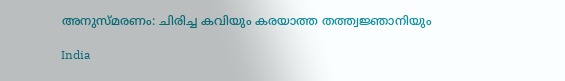അനുസ്മരണം: ചിരിച്ച കവിയും കരയാത്ത തത്ത്വജ്ഞാനിയും

India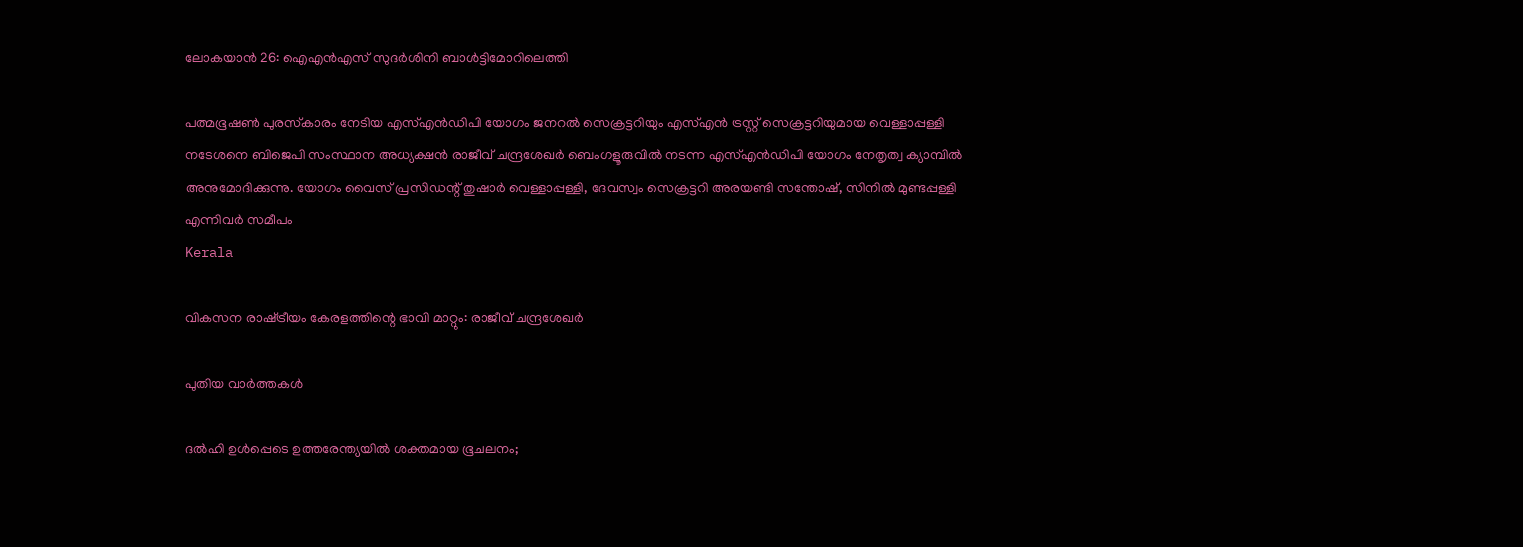ലോകയാന്‍ 26: ഐഎന്‍എസ് സുദര്‍ശിനി ബാള്‍ട്ടിമോറിലെത്തി

പത്മഭൂഷണ്‍ പുരസ്‌കാരം നേടിയ എസ്എന്‍ഡിപി യോഗം ജനറല്‍ സെക്രട്ടറിയും എസ്എന്‍ ട്രസ്റ്റ് സെക്രട്ടറിയുമായ വെള്ളാപ്പള്ളി നടേശനെ ബിജെപി സംസ്ഥാന അധ്യക്ഷന്‍ രാജീവ് ചന്ദ്രശേഖര്‍ ബെംഗളൂരുവില്‍ നടന്ന എസ്എന്‍ഡിപി യോഗം നേതൃത്വ ക്യാമ്പില്‍ അനുമോദിക്കുന്നു. യോഗം വൈസ് പ്രസിഡന്റ് തുഷാര്‍ വെള്ളാപ്പള്ളി, ദേവസ്വം സെക്രട്ടറി അരയണ്ടി സന്തോഷ്, സിനില്‍ മുണ്ടപ്പള്ളി എന്നിവര്‍ സമീപം
Kerala

വികസന രാഷ്‌ട്രീയം കേരളത്തിന്റെ ഭാവി മാറ്റും: രാജീവ് ചന്ദ്രശേഖര്‍

പുതിയ വാര്‍ത്തകള്‍

ദല്‍ഹി ഉള്‍പ്പെടെ ഉത്തരേന്ത്യയില്‍ ശക്തമായ ഭൂചലനം;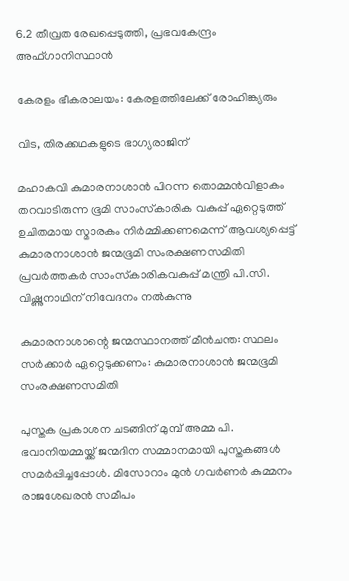6.2 തീവ്രത രേഖപ്പെടുത്തി, പ്രഭവകേന്ദ്രം അഫ്ഗാനിസ്ഥാന്‍

കേരളം ഭീകരാലയം: കേരളത്തിലേക്ക് രോഹിങ്ക്യരും

വിട, തിരക്കഥകളുടെ ഭാഗ്യരാജിന്

മഹാകവി കുമാരനാശാന്‍ പിറന്ന തൊമ്മന്‍വിളാകം തറവാടിരുന്ന ഭൂമി സാംസ്‌കാരിക വകുപ്പ് ഏറ്റെടുത്ത് ഉചിതമായ സ്മാരകം നിര്‍മ്മിക്കണമെന്ന് ആവശ്യപ്പെട്ട് കുമാരനാശാന്‍ ജന്മഭൂമി സംരക്ഷണസമിതി പ്രവര്‍ത്തകര്‍ സാംസ്‌കാരികവകുപ്പ് മന്ത്രി പി.സി. വിഷ്ണുനാഥിന് നിവേദനം നല്‍കുന്നു

കുമാരനാശാന്റെ ജന്മസ്ഥാനത്ത് മീന്‍ചന്ത: സ്ഥലം സര്‍ക്കാര്‍ ഏറ്റെടുക്കണം: കുമാരനാശാന്‍ ജന്മഭൂമി സംരക്ഷണസമിതി

പുസ്തക പ്രകാശന ചടങ്ങിന് മുമ്പ് അമ്മ പി. ഭവാനിയമ്മയ്ക്ക് ജന്മദിന സമ്മാനമായി പുസ്തകങ്ങള്‍ സമര്‍പ്പിച്ചപ്പോള്‍. മിസോറാം മുന്‍ ഗവര്‍ണര്‍ കുമ്മനം രാജശേഖരന്‍ സമീപം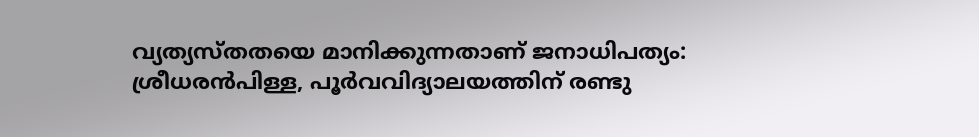വ്യത്യസ്തതയെ മാനിക്കുന്നതാണ് ജനാധിപത്യം: ശ്രീധരന്‍പിള്ള, പൂര്‍വവിദ്യാലയത്തിന് രണ്ടു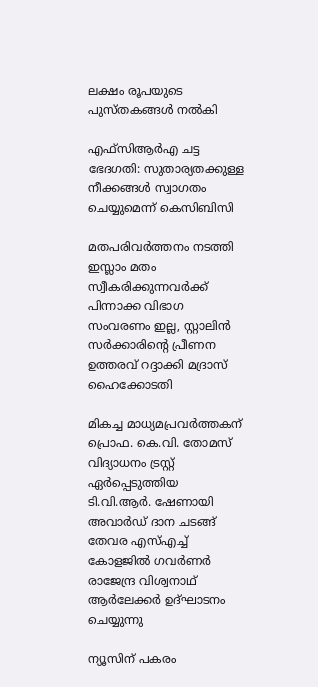ലക്ഷം രൂപയുടെ പുസ്തകങ്ങള്‍ നല്‍കി

എഫ്‌സിആര്‍എ ചട്ട ഭേദഗതി: സുതാര്യതക്കുള്ള നീക്കങ്ങള്‍ സ്വാഗതം ചെയ്യുമെന്ന് കെസിബിസി

മതപരിവർത്തനം നടത്തി ഇസ്ലാം മതം സ്വീകരിക്കുന്നവർക്ക് പിന്നാക്ക വിഭാഗ സംവരണം ഇല്ല, സ്റ്റാലിൻ സർക്കാരിന്റെ പ്രീണന ഉത്തരവ് റദ്ദാക്കി മദ്രാസ് ഹൈക്കോടതി

മികച്ച മാധ്യമപ്രവര്‍ത്തകന് പ്രൊഫ. കെ.വി. തോമസ് വിദ്യാധനം ട്രസ്റ്റ് ഏര്‍പ്പെടുത്തിയ ടി.വി.ആര്‍. ഷേണായി അവാര്‍ഡ് ദാന ചടങ്ങ് തേവര എസ്എച്ച് കോളജില്‍ ഗവര്‍ണര്‍ രാജേന്ദ്ര വിശ്വനാഥ് ആര്‍ലേക്കര്‍ ഉദ്ഘാടനം ചെയ്യുന്നു

ന്യൂസിന് പകരം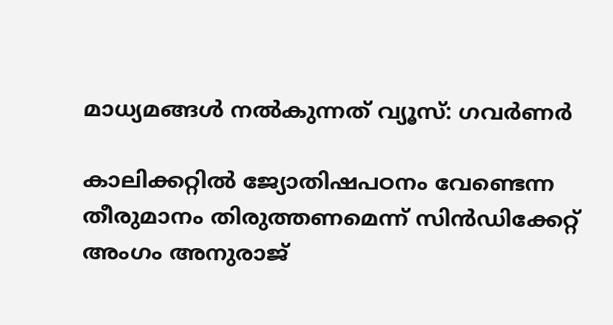മാധ്യമങ്ങള്‍ നല്‍കുന്നത് വ്യൂസ്: ഗവര്‍ണര്‍

കാലിക്കറ്റില്‍ ജ്യോതിഷപഠനം വേണ്ടെന്ന തീരുമാനം തിരുത്തണമെന്ന് സിന്‍ഡിക്കേറ്റ് അംഗം അനുരാജ്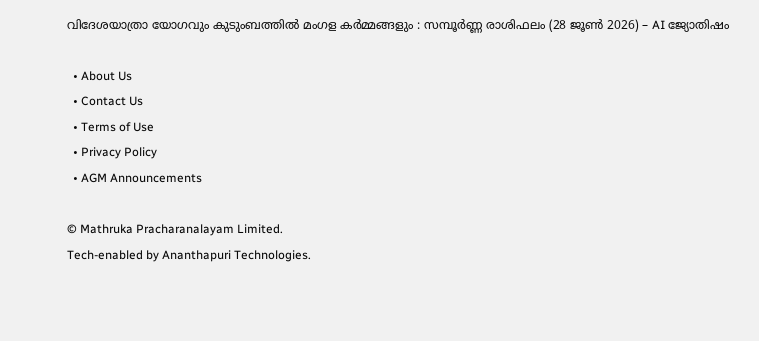വിദേശയാത്രാ യോഗവും കുടുംബത്തിൽ മംഗള കർമ്മങ്ങളും : സമ്പൂർണ്ണ രാശിഫലം (28 ജൂൺ 2026) – AI ജ്യോതിഷം

  • About Us
  • Contact Us
  • Terms of Use
  • Privacy Policy
  • AGM Announcements

© Mathruka Pracharanalayam Limited.
Tech-enabled by Ananthapuri Technologies.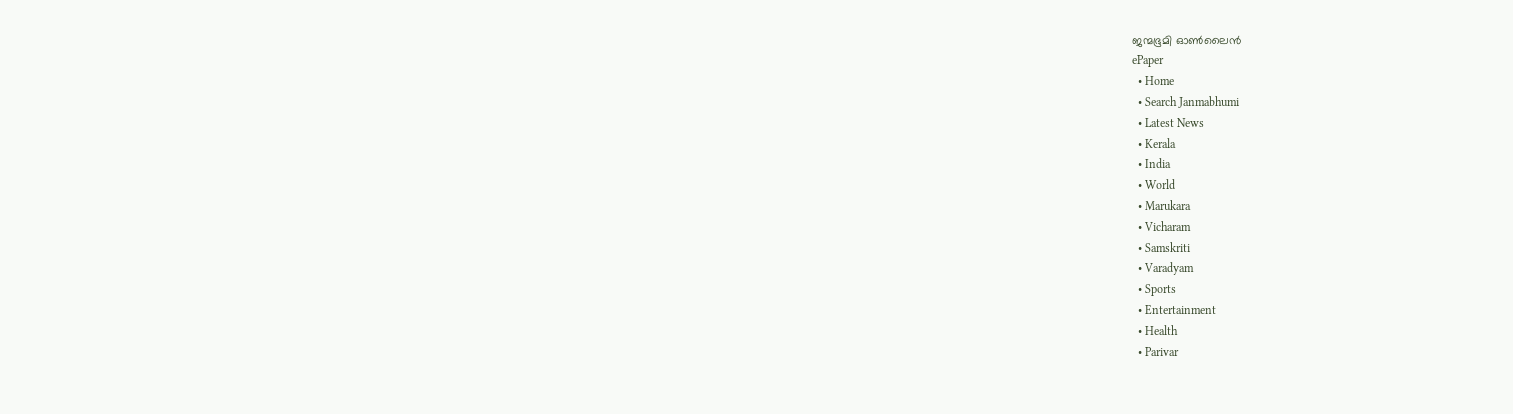ജന്മഭൂമി ഓണ്‍ലൈന്‍
ePaper
  • Home
  • Search Janmabhumi
  • Latest News
  • Kerala
  • India
  • World
  • Marukara
  • Vicharam
  • Samskriti
  • Varadyam
  • Sports
  • Entertainment
  • Health
  • Parivar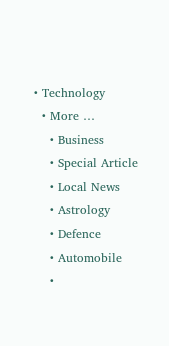• Technology
  • More …
    • Business
    • Special Article
    • Local News
    • Astrology
    • Defence
    • Automobile
    •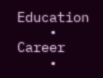Education
    • Career
    •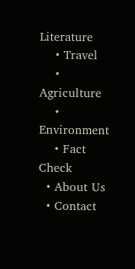Literature
    • Travel
    • Agriculture
    • Environment
    • Fact Check
  • About Us
  • Contact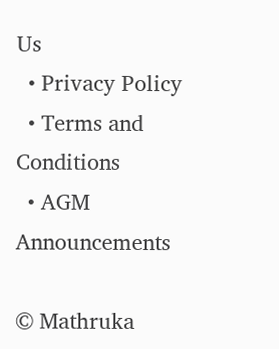Us
  • Privacy Policy
  • Terms and Conditions
  • AGM Announcements

© Mathruka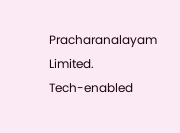Pracharanalayam Limited.
Tech-enabled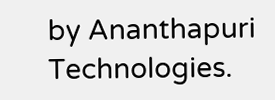by Ananthapuri Technologies.